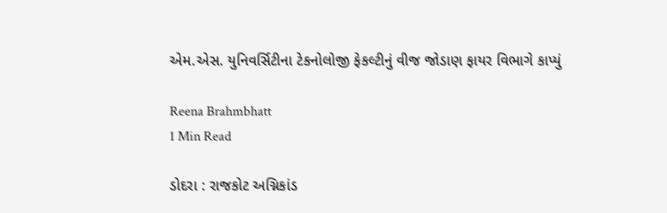એમ.એસ. યુનિવર્સિટીના ટેકનોલોજી ફેકલ્ટીનું વીજ જોડાણ ફાયર વિભાગે કાપ્યું

Reena Brahmbhatt
1 Min Read

ડોદરા : રાજકોટ અગ્નિકાંડ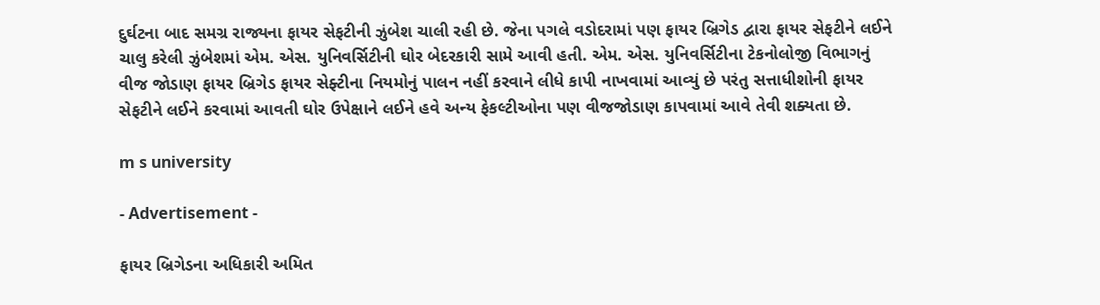દુર્ઘટના બાદ સમગ્ર રાજ્યના ફાયર સેફટીની ઝુંબેશ ચાલી રહી છે. જેના પગલે વડોદરામાં પણ ફાયર બ્રિગેડ દ્વારા ફાયર સેફટીને લઈને ચાલુ કરેલી ઝુંબેશમાં એમ. એસ. યુનિવર્સિટીની ઘોર બેદરકારી સામે આવી હતી. એમ. એસ. યુનિવર્સિટીના ટેકનોલોજી વિભાગનું વીજ જોડાણ ફાયર બ્રિગેડ ફાયર સેફ્ટીના નિયમોનું પાલન નહીં કરવાને લીધે કાપી નાખવામાં આવ્યું છે પરંતુ સત્તાધીશોની ફાયર સેફટીને લઈને કરવામાં આવતી ઘોર ઉપેક્ષાને લઈને હવે અન્ય ફેકલ્ટીઓના પણ વીજજોડાણ કાપવામાં આવે તેવી શક્યતા છે.

m s university

- Advertisement -

ફાયર બ્રિગેડના અધિકારી અમિત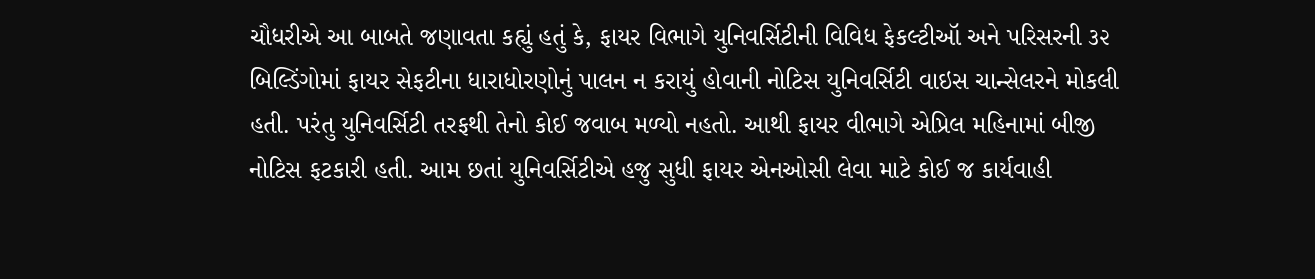ચૌધરીએ આ બાબતે જણાવતા કહ્યું હતું કે, ફાયર વિભાગે યુનિવર્સિટીની વિવિધ ફેકલ્ટીઑ અને પરિસરની ૩૨ બિલ્ડિંગોમાં ફાયર સેફટીના ધારાધોરણોનું પાલન ન કરાયું હોવાની નોટિસ યુનિવર્સિટી વાઇસ ચાન્સેલરને મોકલી હતી. પરંતુ યુનિવર્સિટી તરફથી તેનો કોઈ જવાબ મળ્યો નહતો. આથી ફાયર વીભાગે એપ્રિલ મહિનામાં બીજી નોટિસ ફટકારી હતી. આમ છતાં યુનિવર્સિટીએ હજુ સુધી ફાયર એનઓસી લેવા માટે કોઈ જ કાર્યવાહી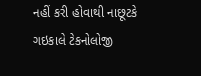નહીં કરી હોવાથી નાછૂટકે ગઇકાલે ટેકનોલોજી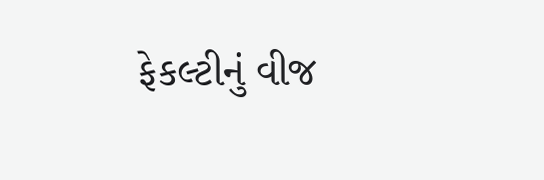ફેકલ્ટીનું વીજ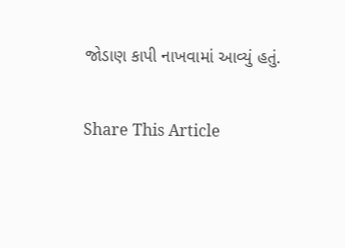જોડાણ કાપી નાખવામાં આવ્યું હતું.

Share This Article